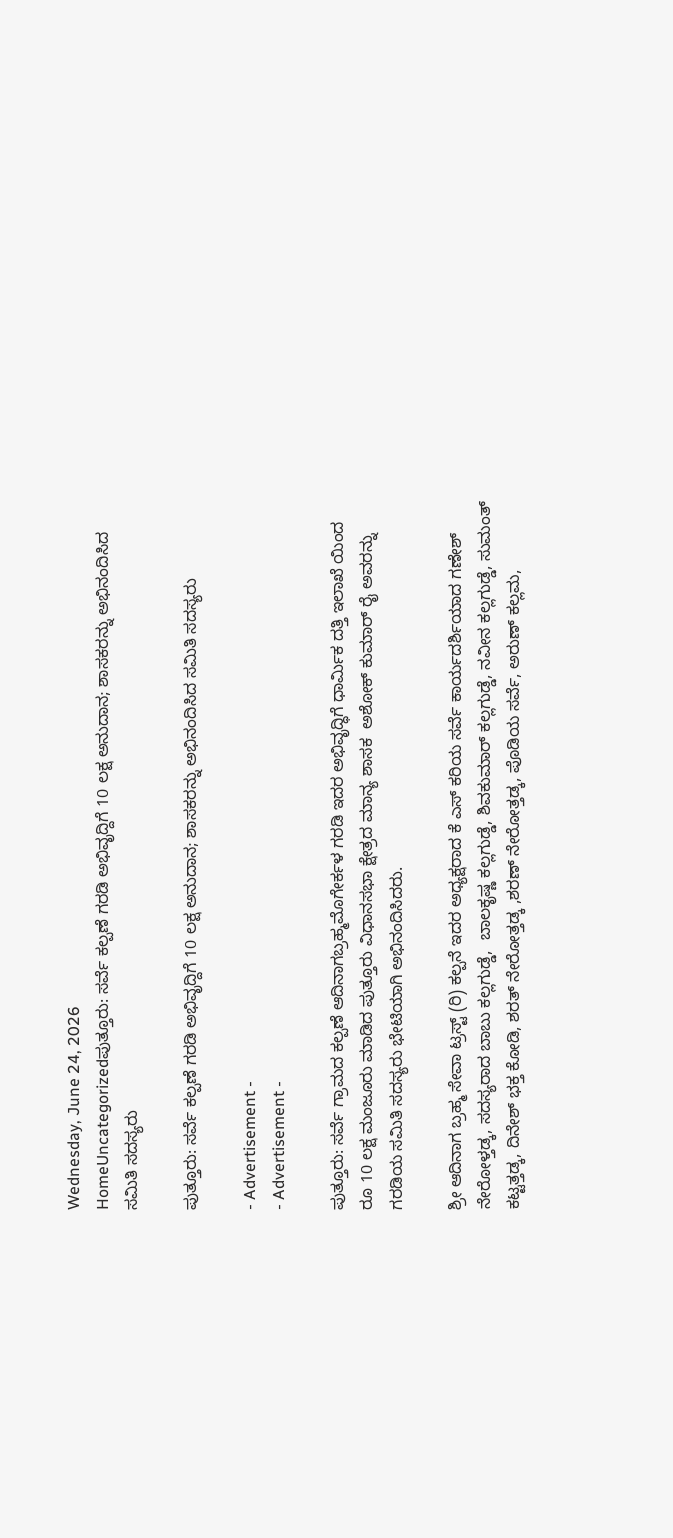Wednesday, June 24, 2026
HomeUncategorizedಪುತ್ತೂರು: ಸರ್ವೆ ಕಲ್ಪಣೆ ಗರಡಿ ಅಭಿವೃದ್ದಿಗೆ 10 ಲಕ್ಷ‌ ಅನುದಾನ; ಶಾಸಕರನ್ನು ಅಭಿನಂದಿಸಿದ‌‌ ಸಮಿತಿ ಸದಸ್ಯರು

ಪುತ್ತೂರು: ಸರ್ವೆ ಕಲ್ಪಣೆ ಗರಡಿ ಅಭಿವೃದ್ದಿಗೆ 10 ಲಕ್ಷ‌ ಅನುದಾನ; ಶಾಸಕರನ್ನು ಅಭಿನಂದಿಸಿದ‌‌ ಸಮಿತಿ ಸದಸ್ಯರು

- Advertisement -
- Advertisement -

ಪುತ್ತೂರು: ಸರ್ವೆ ಗ್ರಾಮದ ಕಲ್ಪಣೆ ಆದಿನಾಗಬ್ರಹ್ಮಮೊಗೇರ್ಕಳ ಗರಡಿ ಇದರ ಅಭಿವೃದ್ಧಿಗೆ ಧಾರ್ಮಿಕ ದತ್ತಿ ಇಲಾಖೆ ಯಿಂದ ರೂ 10 ಲಕ್ಷ ಮಂಜೂರು ಮಾಡಿದ ಪುತ್ತೂರು ವಿಧಾನಸಭಾ ಕ್ಷೇತ್ರದ ಮಾನ್ಯ ಶಾಸಕ  ಅಶೋಕ್ ಕುಮಾರ್ ರೈ ಅವರನ್ನು ಗರಡಿಯ ಸಮಿತಿ ಸದಸ್ಯರು ಭೇಟಿಯಾಗಿ ಅಭಿನಂದಿಸಿದರು.

ಶ್ರೀ ಆದಿನಾಗ ಬ್ರಹ್ಮ ಸೇವಾ ಟ್ರಸ್ಟ್ (ರಿ) ಕಲ್ಪನೆ ಇದರ ಅಧ್ಯಕ್ಷರಾದ ಕೆ ಎಸ್ ಕರಿಯ ಸರ್ವೆ ಕಾರ್ಯದರ್ಶಿಯಾದ ಗಣೇಶ್ ನೇರೋಳ್ತಡ್ಕ, ಸದಸ್ಯರಾದ ಬಾಬು ಕಲ್ಲಗುಡ್ಡೆ,  ಬಾಲಕೃಷ್ಣ ಕಲ್ಲಗುಡ್ಡೆ, ಶಿವಕುಮಾರ್ ಕಲ್ಲಗುಡ್ಡೆ, ನವೀನ ಕಲ್ಲಗುಡ್ಡೆ, ಸುಮಂತ್ ಕಟ್ಟತ್ತಡ್ಕ, ದಿನೇಶ್ ಭಕ್ತ ಕೋಡಿ, ಶರತ್ ನೇರೋತ್ತಡ್ಕ ,ಶರಣ್ ನೇರೋತ್ತಡ್ಕ, ಪೊಡಿಯ ಸರ್ವೆ, ಅರುಣ್ ಕಲ್ಲಮ,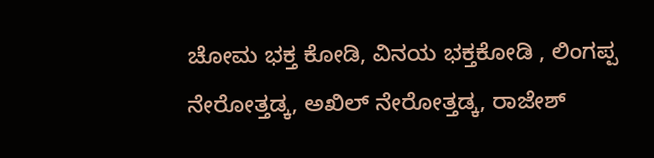ಚೋಮ ಭಕ್ತ ಕೋಡಿ, ವಿನಯ ಭಕ್ತಕೋಡಿ , ಲಿಂಗಪ್ಪ ನೇರೋತ್ತಡ್ಕ, ಅಖಿಲ್ ನೇರೋತ್ತಡ್ಕ, ರಾಜೇಶ್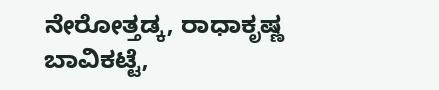ನೇರೋತ್ತಡ್ಕ, ರಾಧಾಕೃಷ್ಣ ಬಾವಿಕಟ್ಟೆ,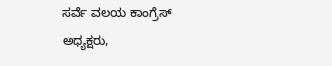ಸರ್ವೆ ವಲಯ ಕಾಂಗ್ರೆಸ್ ಅಧ್ಯಕ್ಷರು,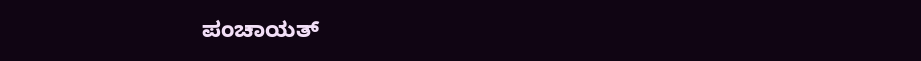ಪಂಚಾಯತ್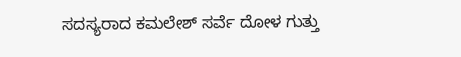ಸದಸ್ಯರಾದ ಕಮಲೇಶ್ ಸರ್ವೆ ದೋಳ ಗುತ್ತು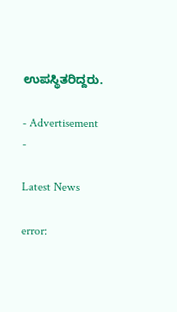ಉಪಸ್ಥಿತರಿದ್ದರು.

- Advertisement -

Latest News

error: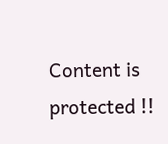Content is protected !!